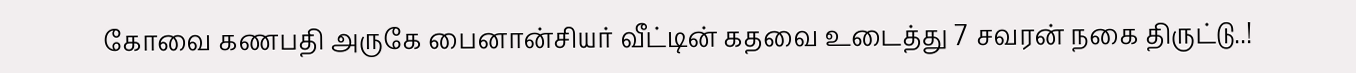கோவை கணபதி அருகே பைனான்சியர் வீட்டின் கதவை உடைத்து 7 சவரன் நகை திருட்டு..!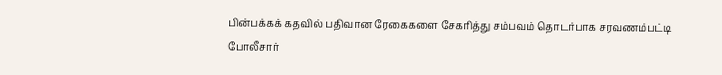பின்பக்கக் கதவில் பதிவான ரேகைகளை சேகரித்து சம்பவம் தொடர்பாக சரவணம்பட்டி போலீசார்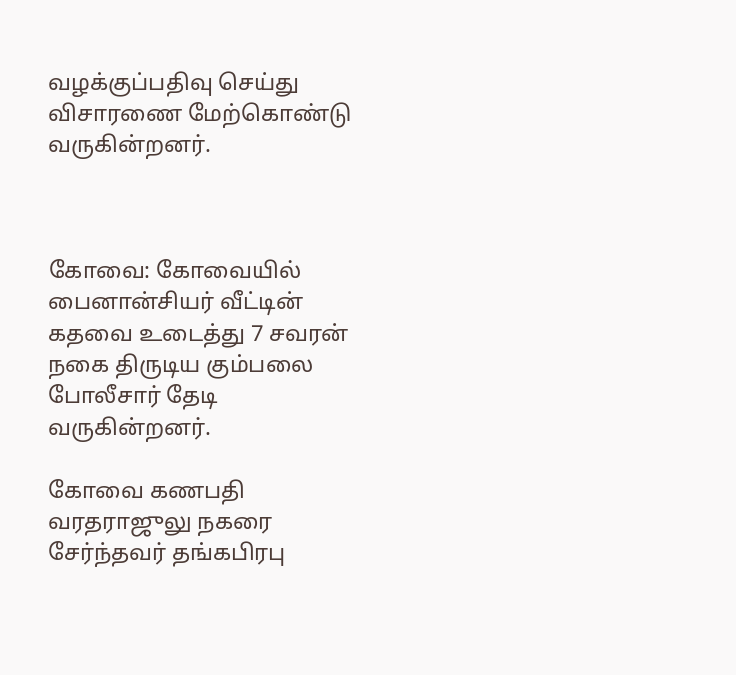வழக்குப்பதிவு செய்து விசாரணை மேற்கொண்டு வருகின்றனர்.



கோவை: கோவையில் பைனான்சியர் வீட்டின் கதவை உடைத்து 7 சவரன் நகை திருடிய கும்பலை போலீசார் தேடி வருகின்றனர்.

கோவை கணபதி வரதராஜுலு நகரை சேர்ந்தவர் தங்கபிரபு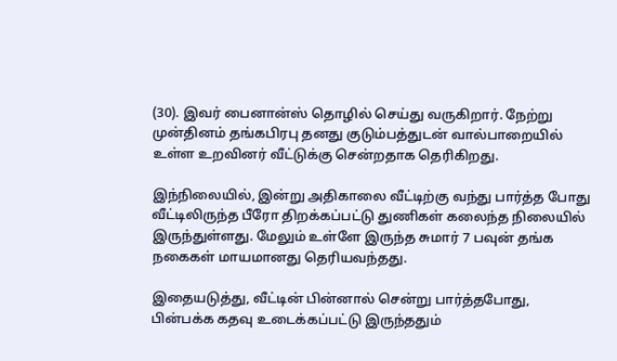(30). இவர் பைனான்ஸ் தொழில் செய்து வருகிறார். நேற்று முன்தினம் தங்கபிரபு தனது குடும்பத்துடன் வால்பாறையில் உள்ள உறவினர் வீட்டுக்கு சென்றதாக தெரிகிறது.

இந்நிலையில், இன்று அதிகாலை வீட்டிற்கு வந்து பார்த்த போது வீட்டிலிருந்த பீரோ திறக்கப்பட்டு துணிகள் கலைந்த நிலையில் இருந்துள்ளது. மேலும் உள்ளே இருந்த சுமார் 7 பவுன் தங்க நகைகள் மாயமானது தெரியவந்தது.

இதையடுத்து, வீட்டின் பின்னால் சென்று பார்த்தபோது, பின்பக்க கதவு உடைக்கப்பட்டு இருந்ததும்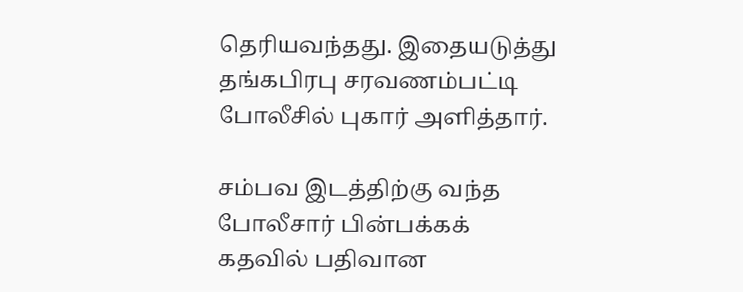தெரியவந்தது. இதையடுத்து தங்கபிரபு சரவணம்பட்டி போலீசில் புகார் அளித்தார்.

சம்பவ இடத்திற்கு வந்த போலீசார் பின்பக்கக் கதவில் பதிவான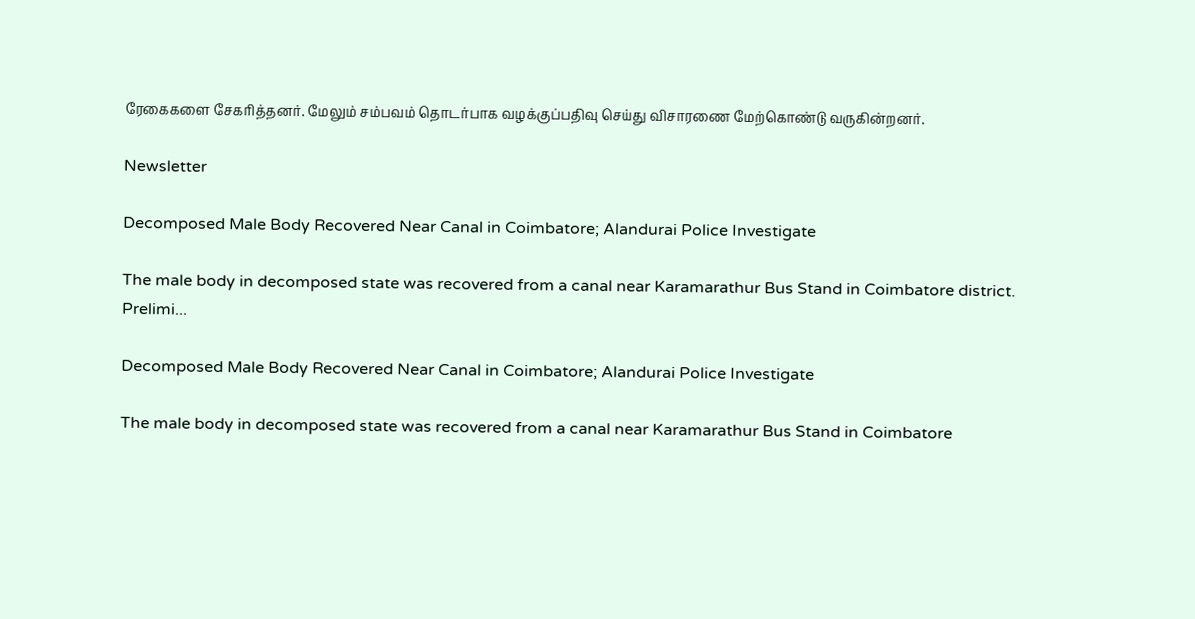ரேகைகளை சேகரித்தனர். மேலும் சம்பவம் தொடர்பாக வழக்குப்பதிவு செய்து விசாரணை மேற்கொண்டு வருகின்றனர்.

Newsletter

Decomposed Male Body Recovered Near Canal in Coimbatore; Alandurai Police Investigate

The male body in decomposed state was recovered from a canal near Karamarathur Bus Stand in Coimbatore district. Prelimi...

Decomposed Male Body Recovered Near Canal in Coimbatore; Alandurai Police Investigate

The male body in decomposed state was recovered from a canal near Karamarathur Bus Stand in Coimbatore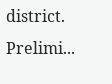district. Prelimi...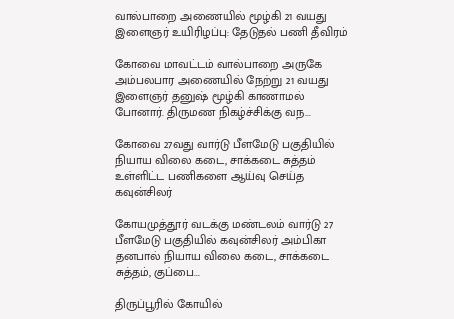வால்பாறை அணையில் மூழ்கி 21 வயது இளைஞர் உயிரிழப்பு: தேடுதல் பணி தீவிரம்

கோவை மாவட்டம் வால்பாறை அருகே அம்பலபார அணையில் நேற்று 21 வயது இளைஞர் தனுஷ் மூழ்கி காணாமல் போனார். திருமண நிகழ்ச்சிக்கு வந...

கோவை 27வது வார்டு பீளமேடு பகுதியில் நியாய விலை கடை, சாக்கடை சுத்தம் உள்ளிட்ட பணிகளை ஆய்வு செய்த கவுன்சிலர்

கோயமுத்தூர் வடக்கு மண்டலம் வார்டு 27 பீளமேடு பகுதியில் கவுன்சிலர் அம்பிகா தனபால் நியாய விலை கடை, சாக்கடை சுத்தம், குப்பை...

திருப்பூரில் கோயில்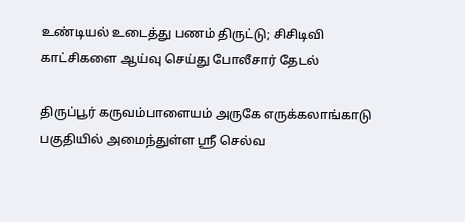உண்டியல் உடைத்து பணம் திருட்டு; சிசிடிவி காட்சிகளை ஆய்வு செய்து போலீசார் தேடல்

திருப்பூர் கருவம்பாளையம் அருகே எருக்கலாங்காடு பகுதியில் அமைந்துள்ள ஸ்ரீ செல்வ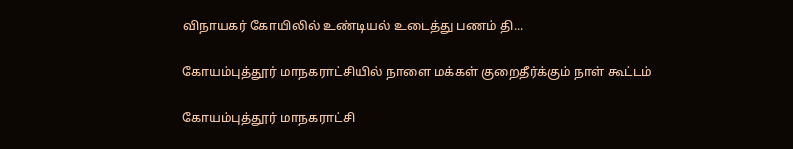விநாயகர் கோயிலில் உண்டியல் உடைத்து பணம் தி...

கோயம்புத்தூர் மாநகராட்சியில் நாளை மக்கள் குறைதீர்க்கும் நாள் கூட்டம்

கோயம்புத்தூர் மாநகராட்சி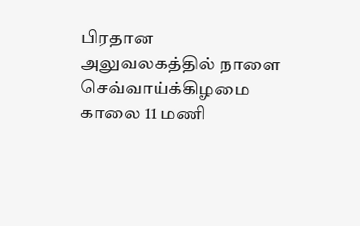பிரதான அலுவலகத்தில் நாளை செவ்வாய்க்கிழமை காலை 11 மணி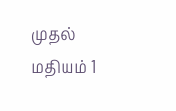முதல் மதியம் 1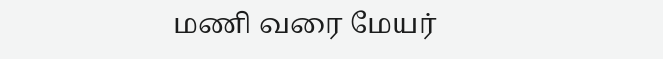மணி வரை மேயர்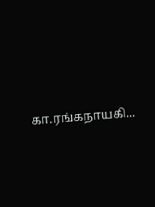கா.ரங்கநாயகி...